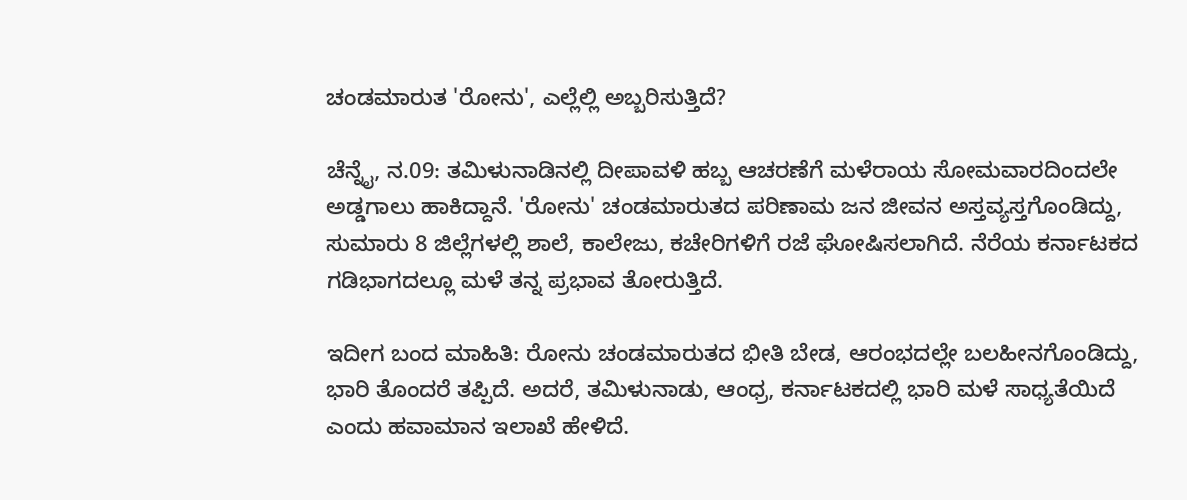ಚಂಡಮಾರುತ 'ರೋನು', ಎಲ್ಲೆಲ್ಲಿ ಅಬ್ಬರಿಸುತ್ತಿದೆ?

ಚೆನ್ನೈ, ನ.09: ತಮಿಳುನಾಡಿನಲ್ಲಿ ದೀಪಾವಳಿ ಹಬ್ಬ ಆಚರಣೆಗೆ ಮಳೆರಾಯ ಸೋಮವಾರದಿಂದಲೇ ಅಡ್ಡಗಾಲು ಹಾಕಿದ್ದಾನೆ. 'ರೋನು' ಚಂಡಮಾರುತದ ಪರಿಣಾಮ ಜನ ಜೀವನ ಅಸ್ತವ್ಯಸ್ತಗೊಂಡಿದ್ದು, ಸುಮಾರು 8 ಜಿಲ್ಲೆಗಳಲ್ಲಿ ಶಾಲೆ, ಕಾಲೇಜು, ಕಚೇರಿಗಳಿಗೆ ರಜೆ ಘೋಷಿಸಲಾಗಿದೆ. ನೆರೆಯ ಕರ್ನಾಟಕದ ಗಡಿಭಾಗದಲ್ಲೂ ಮಳೆ ತನ್ನ ಪ್ರಭಾವ ತೋರುತ್ತಿದೆ.

ಇದೀಗ ಬಂದ ಮಾಹಿತಿ: ರೋನು ಚಂಡಮಾರುತದ ಭೀತಿ ಬೇಡ, ಆರಂಭದಲ್ಲೇ ಬಲಹೀನಗೊಂಡಿದ್ದು, ಭಾರಿ ತೊಂದರೆ ತಪ್ಪಿದೆ. ಅದರೆ, ತಮಿಳುನಾಡು, ಆಂಧ್ರ, ಕರ್ನಾಟಕದಲ್ಲಿ ಭಾರಿ ಮಳೆ ಸಾಧ್ಯತೆಯಿದೆ ಎಂದು ಹವಾಮಾನ ಇಲಾಖೆ ಹೇಳಿದೆ.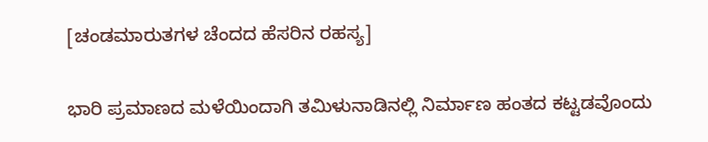[ಚಂಡಮಾರುತಗಳ ಚೆಂದದ ಹೆಸರಿನ ರಹಸ್ಯ]

ಭಾರಿ ಪ್ರಮಾಣದ ಮಳೆಯಿಂದಾಗಿ ತಮಿಳುನಾಡಿನಲ್ಲಿ ನಿರ್ಮಾಣ ಹಂತದ ಕಟ್ಟಡವೊಂದು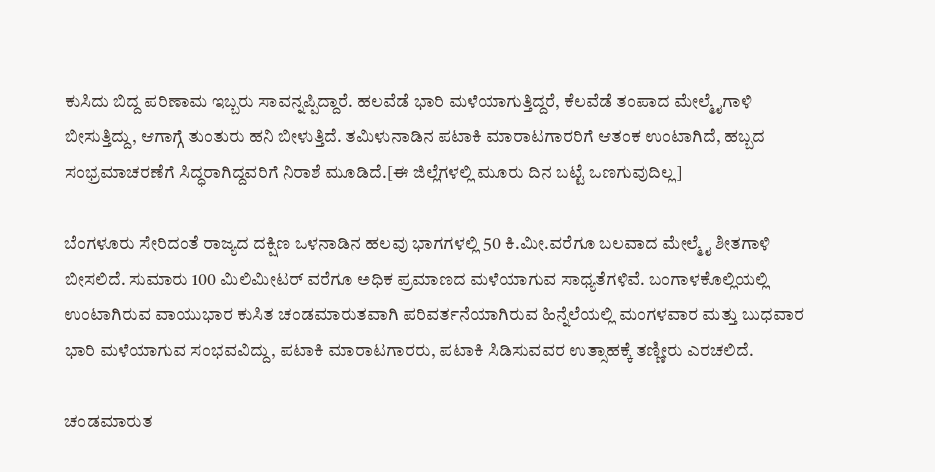ಕುಸಿದು ಬಿದ್ದ ಪರಿಣಾಮ ಇಬ್ಬರು ಸಾವನ್ನಪ್ಪಿದ್ದಾರೆ. ಹಲವೆಡೆ ಭಾರಿ ಮಳೆಯಾಗುತ್ತಿದ್ದರೆ, ಕೆಲವೆಡೆ ತಂಪಾದ ಮೇಲ್ಮೈಗಾಳಿ ಬೀಸುತ್ತಿದ್ದು, ಆಗಾಗ್ಗೆ ತುಂತುರು ಹನಿ ಬೀಳುತ್ತಿದೆ. ತಮಿಳುನಾಡಿನ ಪಟಾಕಿ ಮಾರಾಟಗಾರರಿಗೆ ಆತಂಕ ಉಂಟಾಗಿದೆ, ಹಬ್ಬದ ಸಂಭ್ರಮಾಚರಣೆಗೆ ಸಿದ್ಧರಾಗಿದ್ದವರಿಗೆ ನಿರಾಶೆ ಮೂಡಿದೆ.[ಈ ಜಿಲ್ಲೆಗಳಲ್ಲಿ ಮೂರು ದಿನ ಬಟ್ಟೆ ಒಣಗುವುದಿಲ್ಲ]

ಬೆಂಗಳೂರು ಸೇರಿದಂತೆ ರಾಜ್ಯದ ದಕ್ಷಿಣ ಒಳನಾಡಿನ ಹಲವು ಭಾಗಗಳಲ್ಲಿ 50 ಕಿ.ಮೀ.ವರೆಗೂ ಬಲವಾದ ಮೇಲ್ಮೈ ಶೀತಗಾಳಿ ಬೀಸಲಿದೆ. ಸುಮಾರು 100 ಮಿಲಿಮೀಟರ್ ವರೆಗೂ ಅಧಿಕ ಪ್ರಮಾಣದ ಮಳೆಯಾಗುವ ಸಾಧ್ಯತೆಗಳಿವೆ. ಬಂಗಾಳಕೊಲ್ಲಿಯಲ್ಲಿ ಉಂಟಾಗಿರುವ ವಾಯುಭಾರ ಕುಸಿತ ಚಂಡಮಾರುತವಾಗಿ ಪರಿವರ್ತನೆಯಾಗಿರುವ ಹಿನ್ನೆಲೆಯಲ್ಲಿ ಮಂಗಳವಾರ ಮತ್ತು ಬುಧವಾರ ಭಾರಿ ಮಳೆಯಾಗುವ ಸಂಭವವಿದ್ದು, ಪಟಾಕಿ ಮಾರಾಟಗಾರರು, ಪಟಾಕಿ ಸಿಡಿಸುವವರ ಉತ್ಸಾಹಕ್ಕೆ ತಣ್ಣೀರು ಎರಚಲಿದೆ.

ಚಂಡಮಾರುತ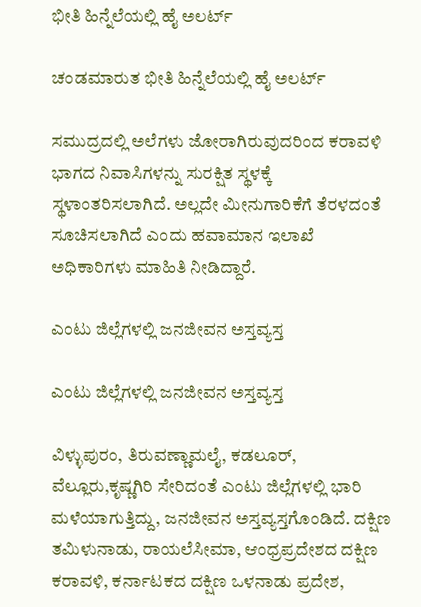ಭೀತಿ ಹಿನ್ನೆಲೆಯಲ್ಲಿ ಹೈ ಅಲರ್ಟ್

ಚಂಡಮಾರುತ ಭೀತಿ ಹಿನ್ನೆಲೆಯಲ್ಲಿ ಹೈ ಅಲರ್ಟ್

ಸಮುದ್ರದಲ್ಲಿ ಅಲೆಗಳು ಜೋರಾಗಿರುವುದರಿಂದ ಕರಾವಳಿ ಭಾಗದ ನಿವಾಸಿಗಳನ್ನು ಸುರಕ್ಷಿತ ಸ್ಥಳಕ್ಕೆ ಸ್ಥಳಾಂತರಿಸಲಾಗಿದೆ. ಅಲ್ಲದೇ ಮೀನುಗಾರಿಕೆಗೆ ತೆರಳದಂತೆ ಸೂಚಿಸಲಾಗಿದೆ ಎಂದು ಹವಾಮಾನ ಇಲಾಖೆ ಅಧಿಕಾರಿಗಳು ಮಾಹಿತಿ ನೀಡಿದ್ದಾರೆ.

ಎಂಟು ಜಿಲ್ಲೆಗಳಲ್ಲಿ ಜನಜೀವನ ಅಸ್ತವ್ಯಸ್ತ

ಎಂಟು ಜಿಲ್ಲೆಗಳಲ್ಲಿ ಜನಜೀವನ ಅಸ್ತವ್ಯಸ್ತ

ವಿಳ್ಳುಪುರಂ, ತಿರುವಣ್ಣಾಮಲೈ, ಕಡಲೂರ್, ವೆಲ್ಲೂರು,ಕೃಷ್ಣಗಿರಿ ಸೇರಿದಂತೆ ಎಂಟು ಜಿಲ್ಲೆಗಳಲ್ಲಿ ಭಾರಿ ಮಳೆಯಾಗುತ್ತಿದ್ದು, ಜನಜೀವನ ಅಸ್ತವ್ಯಸ್ತಗೊಂಡಿದೆ. ದಕ್ಷಿಣ ತಮಿಳುನಾಡು, ರಾಯಲೆಸೀಮಾ, ಆಂಧ್ರಪ್ರದೇಶದ ದಕ್ಷಿಣ ಕರಾವಳಿ, ಕರ್ನಾಟಕದ ದಕ್ಷಿಣ ಒಳನಾಡು ಪ್ರದೇಶ,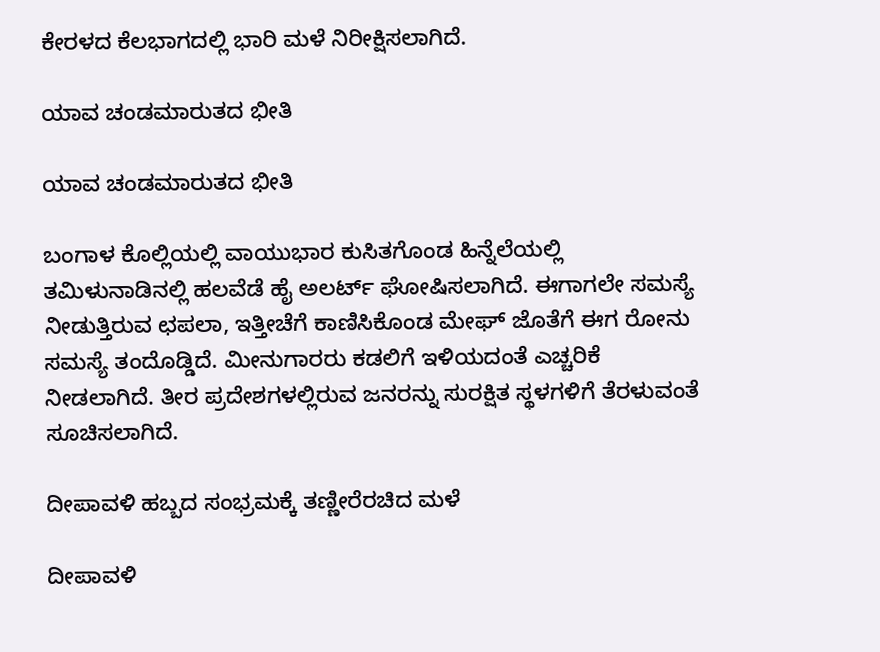ಕೇರಳದ ಕೆಲಭಾಗದಲ್ಲಿ ಭಾರಿ ಮಳೆ ನಿರೀಕ್ಷಿಸಲಾಗಿದೆ.

ಯಾವ ಚಂಡಮಾರುತದ ಭೀತಿ

ಯಾವ ಚಂಡಮಾರುತದ ಭೀತಿ

ಬಂಗಾಳ ಕೊಲ್ಲಿಯಲ್ಲಿ ವಾಯುಭಾರ ಕುಸಿತಗೊಂಡ ಹಿನ್ನೆಲೆಯಲ್ಲಿ ತಮಿಳುನಾಡಿನಲ್ಲಿ ಹಲವೆಡೆ ಹೈ ಅಲರ್ಟ್ ಘೋಷಿಸಲಾಗಿದೆ. ಈಗಾಗಲೇ ಸಮಸ್ಯೆ ನೀಡುತ್ತಿರುವ ಛಪಲಾ, ಇತ್ತೀಚೆಗೆ ಕಾಣಿಸಿಕೊಂಡ ಮೇಘ್ ಜೊತೆಗೆ ಈಗ ರೋನು ಸಮಸ್ಯೆ ತಂದೊಡ್ಡಿದೆ. ಮೀನುಗಾರರು ಕಡಲಿಗೆ ಇಳಿಯದಂತೆ ಎಚ್ಚರಿಕೆ ನೀಡಲಾಗಿದೆ. ತೀರ ಪ್ರದೇಶಗಳಲ್ಲಿರುವ ಜನರನ್ನು ಸುರಕ್ಷಿತ ಸ್ಥಳಗಳಿಗೆ ತೆರಳುವಂತೆ ಸೂಚಿಸಲಾಗಿದೆ.

ದೀಪಾವಳಿ ಹಬ್ಬದ ಸಂಭ್ರಮಕ್ಕೆ ತಣ್ಣೀರೆರಚಿದ ಮಳೆ

ದೀಪಾವಳಿ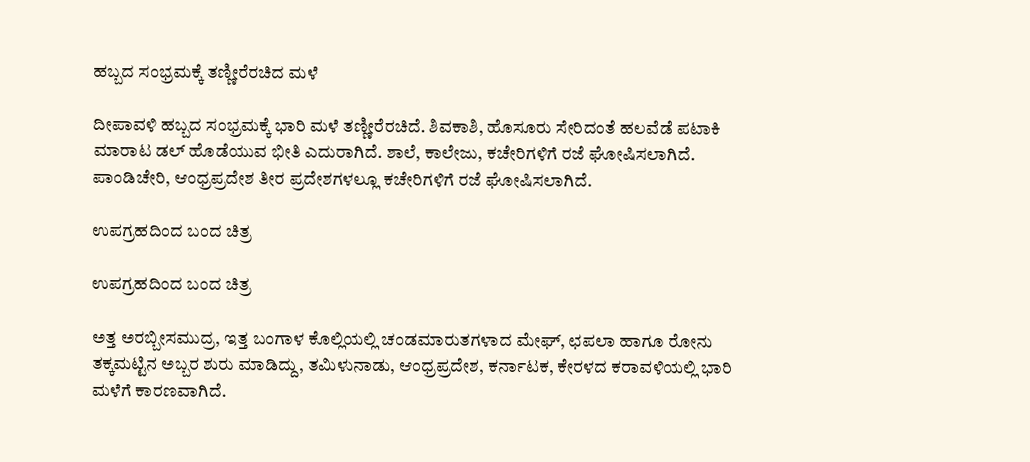ಹಬ್ಬದ ಸಂಭ್ರಮಕ್ಕೆ ತಣ್ಣೀರೆರಚಿದ ಮಳೆ

ದೀಪಾವಳಿ ಹಬ್ಬದ ಸಂಭ್ರಮಕ್ಕೆ ಭಾರಿ ಮಳೆ ತಣ್ಣೀರೆರಚಿದೆ. ಶಿವಕಾಶಿ, ಹೊಸೂರು ಸೇರಿದಂತೆ ಹಲವೆಡೆ ಪಟಾಕಿ ಮಾರಾಟ ಡಲ್ ಹೊಡೆಯುವ ಭೀತಿ ಎದುರಾಗಿದೆ. ಶಾಲೆ, ಕಾಲೇಜು, ಕಚೇರಿಗಳಿಗೆ ರಜೆ ಘೋಷಿಸಲಾಗಿದೆ. ಪಾಂಡಿಚೇರಿ, ಆಂಧ್ರಪ್ರದೇಶ ತೀರ ಪ್ರದೇಶಗಳಲ್ಲೂ ಕಚೇರಿಗಳಿಗೆ ರಜೆ ಘೋಷಿಸಲಾಗಿದೆ.

ಉಪಗ್ರಹದಿಂದ ಬಂದ ಚಿತ್ರ

ಉಪಗ್ರಹದಿಂದ ಬಂದ ಚಿತ್ರ

ಅತ್ತ ಅರಬ್ಬೀಸಮುದ್ರ, ಇತ್ತ ಬಂಗಾಳ ಕೊಲ್ಲಿಯಲ್ಲಿ ಚಂಡಮಾರುತಗಳಾದ ಮೇಘ್, ಛಪಲಾ ಹಾಗೂ ರೋನು ತಕ್ಕಮಟ್ಟಿನ ಅಬ್ಬರ ಶುರು ಮಾಡಿದ್ದು, ತಮಿಳುನಾಡು, ಆಂಧ್ರಪ್ರದೇಶ, ಕರ್ನಾಟಕ, ಕೇರಳದ ಕರಾವಳಿಯಲ್ಲಿ ಭಾರಿ ಮಳೆಗೆ ಕಾರಣವಾಗಿದೆ.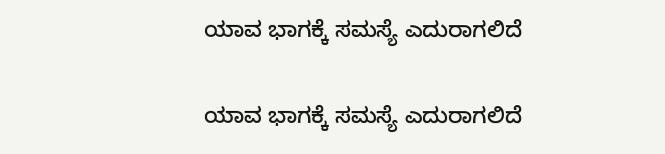ಯಾವ ಭಾಗಕ್ಕೆ ಸಮಸ್ಯೆ ಎದುರಾಗಲಿದೆ

ಯಾವ ಭಾಗಕ್ಕೆ ಸಮಸ್ಯೆ ಎದುರಾಗಲಿದೆ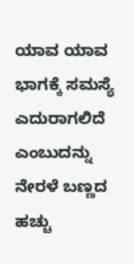ಯಾವ ಯಾವ ಭಾಗಕ್ಕೆ ಸಮಸ್ಯೆ ಎದುರಾಗಲಿದೆ ಎಂಬುದನ್ನು ನೇರಳೆ ಬಣ್ಣದ ಹಚ್ಚು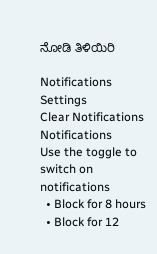ನೋಡಿ ತಿಳಿಯಿರಿ

Notifications
Settings
Clear Notifications
Notifications
Use the toggle to switch on notifications
  • Block for 8 hours
  • Block for 12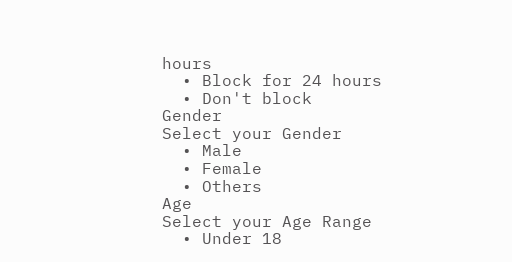hours
  • Block for 24 hours
  • Don't block
Gender
Select your Gender
  • Male
  • Female
  • Others
Age
Select your Age Range
  • Under 18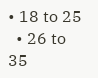• 18 to 25
  • 26 to 35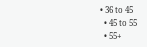• 36 to 45
  • 45 to 55
  • 55+